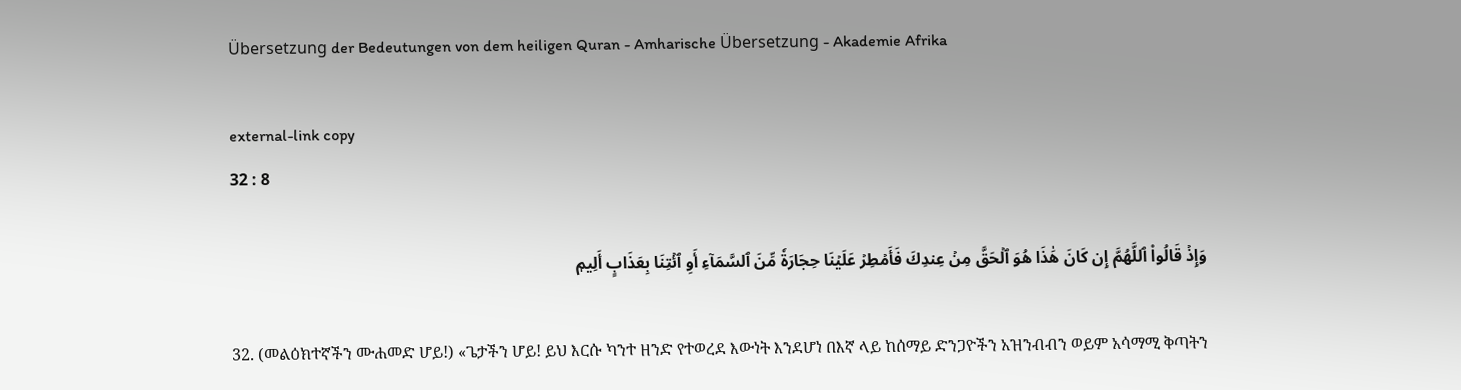Übersetzung der Bedeutungen von dem heiligen Quran - Amharische Übersetzung - Akademie Afrika

external-link copy
32 : 8

وَإِذۡ قَالُواْ ٱللَّهُمَّ إِن كَانَ هَٰذَا هُوَ ٱلۡحَقَّ مِنۡ عِندِكَ فَأَمۡطِرۡ عَلَيۡنَا حِجَارَةٗ مِّنَ ٱلسَّمَآءِ أَوِ ٱئۡتِنَا بِعَذَابٍ أَلِيمٖ

32. (መልዕክተኛችን ሙሐመድ ሆይ!) «ጌታችን ሆይ! ይህ እርሱ ካንተ ዘንድ የተወረደ እውነት እንደሆነ በእኛ ላይ ከሰማይ ድንጋዮችን አዝንብብን ወይም አሳማሚ ቅጣትን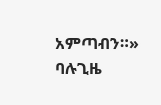አምጣብን።» ባሉጊዜ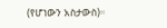(የሆነውን አስታውስ)።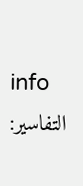info
التفاسير: